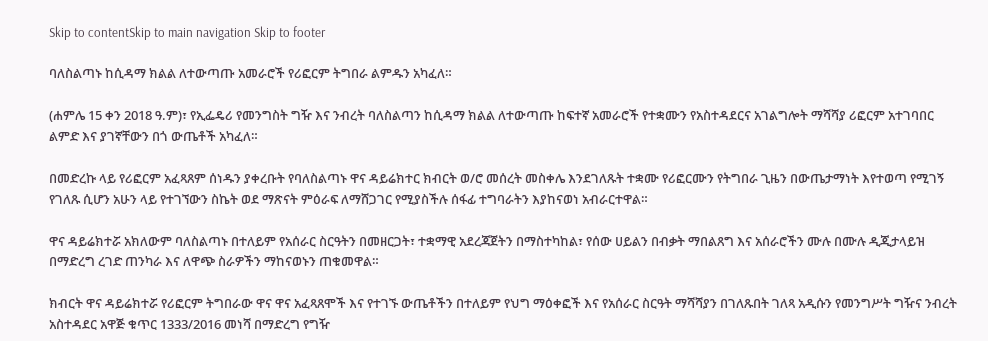Skip to contentSkip to main navigation Skip to footer

ባለስልጣኑ ከሲዳማ ክልል ለተውጣጡ አመራሮች የሪፎርም ትግበራ ልምዱን አካፈለ።

(ሐምሌ 15 ቀን 2018 ዓ.ም)፣ የኢፌዴሪ የመንግስት ግዥ እና ንብረት ባለስልጣን ከሲዳማ ክልል ለተውጣጡ ከፍተኛ አመራሮች የተቋሙን የአስተዳደርና አገልግሎት ማሻሻያ ሪፎርም አተገባበር ልምድ እና ያገኛቸውን በጎ ውጤቶች አካፈለ።

በመድረኩ ላይ የሪፎርም አፈጻጸም ሰነዱን ያቀረቡት የባለስልጣኑ ዋና ዳይሬክተር ክብርት ወ/ሮ መሰረት መስቀሌ እንደገለጹት ተቋሙ የሪፎርሙን የትግበራ ጊዜን በውጤታማነት እየተወጣ የሚገኝ የገለጹ ሲሆን አሁን ላይ የተገኘውን ስኬት ወደ ማጽናት ምዕራፍ ለማሸጋገር የሚያስችሉ ሰፋፊ ተግባራትን እያከናወነ አብራርተዋል።

ዋና ዳይሬክተሯ አክለውም ባለስልጣኑ በተለይም የአሰራር ስርዓትን በመዘርጋት፣ ተቋማዊ አደረጃጀትን በማስተካከል፣ የሰው ሀይልን በብቃት ማበልጸግ እና አሰራሮችን ሙሉ በሙሉ ዲጂታላይዝ በማድረግ ረገድ ጠንካራ እና ለዋጭ ስራዎችን ማከናወኑን ጠቁመዋል።

ክብርት ዋና ዳይሬክተሯ የሪፎርም ትግበራው ዋና ዋና አፈጻጸሞች እና የተገኙ ውጤቶችን በተለይም የህግ ማዕቀፎች እና የአሰራር ስርዓት ማሻሻያን በገለጹበት ገለጻ አዲሱን የመንግሥት ግዥና ንብረት አስተዳደር አዋጅ ቁጥር 1333/2016 መነሻ በማድረግ የግዥ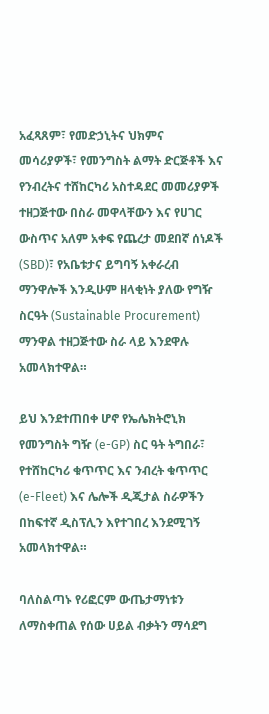አፈጻጸም፣ የመድኃኒትና ህክምና መሳሪያዎች፣ የመንግስት ልማት ድርጅቶች እና የንብረትና ተሸከርካሪ አስተዳደር መመሪያዎች ተዘጋጅተው በስራ መዋላቸውን እና የሀገር ውስጥና አለም አቀፍ የጨረታ መደበኛ ሰነዶች (SBD)፣ የአቤቱታና ይግባኝ አቀራረብ ማንዋሎች እንዲሁም ዘላቂነት ያለው የግዥ ስርዓት (Sustainable Procurement) ማንዋል ተዘጋጅተው ስራ ላይ እንደዋሉ አመላክተዋል።

ይህ እንደተጠበቀ ሆኖ የኤሌክትሮኒክ የመንግስት ግዥ (e-GP) ስር ዓት ትግበራ፣ የተሸከርካሪ ቁጥጥር እና ንብረት ቁጥጥር (e-Fleet) እና ሌሎች ዲጂታል ስራዎችን በከፍተኛ ዲስፕሊን እየተገበረ እንደሚገኝ አመላክተዋል።

ባለስልጣኑ የሪፎርም ውጤታማነቱን ለማስቀጠል የሰው ሀይል ብቃትን ማሳደግ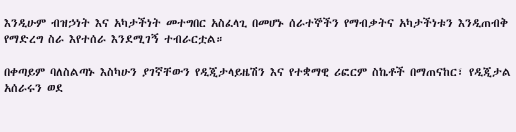እንዲሁም ብዝኃነት እና አካታችነት መተግበር አስፈላጊ በመሆኑ ሰራተኞችን የማብቃትና አካታችነቱን እንዲጠብቅ የማድረግ ስራ እየተሰራ እንደሚገኝ ተብራርቷል።

በቀጣይም ባለስልጣኑ እስካሁን ያገኛቸውን የዲጂታላይዜሽን እና የተቋማዊ ሪፎርም ስኬቶች በማጠናከር፣ የዲጂታል አሰራሩን ወደ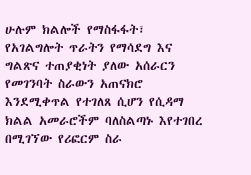ሁሉም ክልሎች የማስፋፋት፣ የአገልግሎት ጥራትን የማሳደግ እና ግልጽና ተጠያቂነት ያለው አሰራርን የመገንባት ስራውን አጠናክሮ እንደሚቀጥል የተገለጸ ሲሆን የሲዳማ ክልል አመራሮችም ባለስልጣኑ እየተገበረ በሚገኘው የሪፎርም ስራ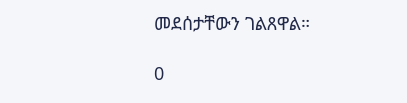መደሰታቸውን ገልጸዋል።

0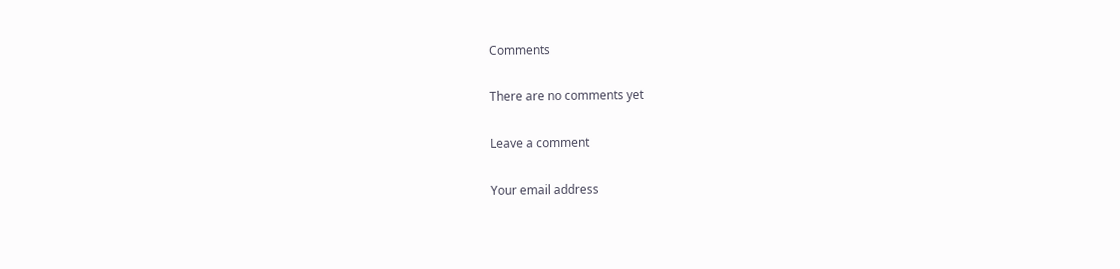Comments

There are no comments yet

Leave a comment

Your email address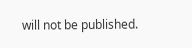will not be published.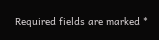Required fields are marked *